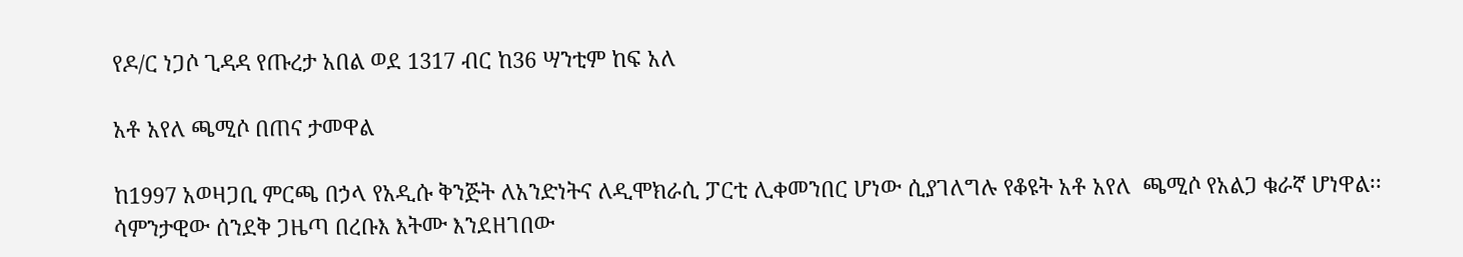የዶ/ር ነጋሶ ጊዳዳ የጡረታ አበል ወደ 1317 ብር ከ36 ሣንቲም ከፍ አለ

አቶ አየለ ጫሚሶ በጠና ታመዋል

ከ1997 አወዛጋቢ ምርጫ በኃላ የአዲሱ ቅንጅት ለአንድነትና ለዲሞክራሲ ፓርቲ ሊቀመንበር ሆነው ሲያገለግሉ የቆዩት አቶ አየለ  ጫሚሶ የአልጋ ቁራኛ ሆነዋል፡፡ ሳምንታዊው ሰንደቅ ጋዜጣ በረቡእ እትሙ እንደዘገበው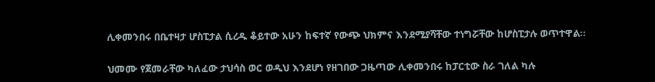ሊቀመንበሩ በቤተዛታ ሆስፒታል ሲረዱ ቆይተው አሁን ከፍተኛ የውጭ ህክምና እንደሚያሻቸው ተነግሯቸው ከሆስፒታሉ ወጥተዋል፡፡

ህመሙ የጀመራቸው ካለፈው ታህሳስ ወር ወዲህ እንደሆነ የዘገበው ጋዜጣው ሊቀመንበሩ ከፓርቲው ስራ ገለል ካሉ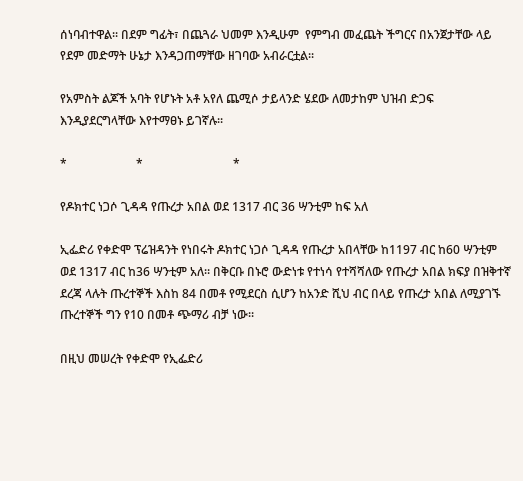ሰነባብተዋል፡፡ በደም ግፊት፣ በጨጓራ ህመም እንዲሁም  የምግብ መፈጨት ችግርና በአንጀታቸው ላይ የደም መድማት ሁኔታ እንዳጋጠማቸው ዘገባው አብራርቷል፡፡

የአምስት ልጆች አባት የሆኑት አቶ አየለ ጨሚሶ ታይላንድ ሄደው ለመታከም ህዝብ ድጋፍ እንዲያደርግላቸው እየተማፀኑ ይገኛሉ፡፡

*                       *                              *

የዶክተር ነጋሶ ጊዳዳ የጡረታ አበል ወደ 1317 ብር 36 ሣንቲም ከፍ አለ

ኢፌድሪ የቀድሞ ፕሬዝዳንት የነበሩት ዶክተር ነጋሶ ጊዳዳ የጡረታ አበላቸው ከ1197 ብር ከ60 ሣንቲም ወደ 1317 ብር ከ36 ሣንቲም አለ። በቅርቡ በኑሮ ውድነቱ የተነሳ የተሻሻለው የጡረታ አበል ክፍያ በዝቅተኛ ደረጃ ላሉት ጡረተኞች እስከ 84 በመቶ የሚደርስ ሲሆን ከአንድ ሺህ ብር በላይ የጡረታ አበል ለሚያገኙ ጡረተኞች ግን የ10 በመቶ ጭማሪ ብቻ ነው።

በዚህ መሠረት የቀድሞ የኢፌድሪ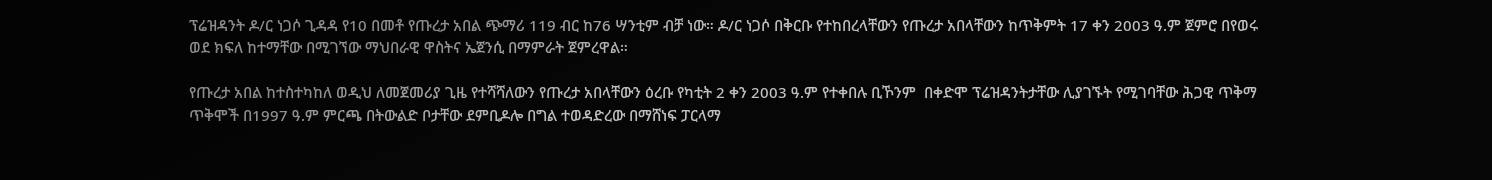ፕሬዝዳንት ዶ/ር ነጋሶ ጊዳዳ የ10 በመቶ የጡረታ አበል ጭማሪ 119 ብር ከ76 ሣንቲም ብቻ ነው። ዶ/ር ነጋሶ በቅርቡ የተከበረላቸውን የጡረታ አበላቸውን ከጥቅምት 17 ቀን 2003 ዓ.ም ጀምሮ በየወሩ ወደ ክፍለ ከተማቸው በሚገኘው ማህበራዊ ዋስትና ኤጀንሲ በማምራት ጀምረዋል።

የጡረታ አበል ከተስተካከለ ወዲህ ለመጀመሪያ ጊዜ የተሻሻለውን የጡረታ አበላቸውን ዕረቡ የካቲት 2 ቀን 2003 ዓ.ም የተቀበሉ ቢኾንም  በቀድሞ ፕሬዝዳንትታቸው ሊያገኙት የሚገባቸው ሕጋዊ ጥቅማ ጥቅሞች በ1997 ዓ.ም ምርጫ በትውልድ ቦታቸው ደምቢዶሎ በግል ተወዳድረው በማሸነፍ ፓርላማ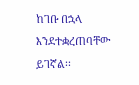ከገቡ በኋላ እንደተቋረጠባቸው  ይገኛል፡፡